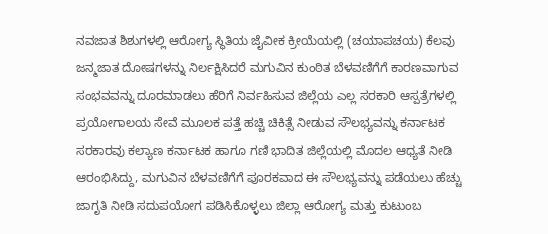ನವಜಾತ ಶಿಶುಗಳಲ್ಲಿ ಆರೋಗ್ಯ ಸ್ಥಿತಿಯ ಜೈವೀಕ ಕ್ರೀಯೆಯಲ್ಲಿ (ಚಯಾಪಚಯ) ಕೆಲವು ಜನ್ಮಜಾತ ದೋಷಗಳನ್ನು ನಿರ್ಲಕ್ಷಿಸಿದರೆ ಮಗುವಿನ ಕುಂಠಿತ ಬೆಳವಣಿಗೆಗೆ ಕಾರಣವಾಗುವ ಸಂಭವವನ್ನು ದೂರಮಾಡಲು ಹೆರಿಗೆ ನಿರ್ವಹಿಸುವ ಜಿಲ್ಲೆಯ ಎಲ್ಲ ಸರಕಾರಿ ಆಸ್ಪತ್ರೆಗಳಲ್ಲಿ ಪ್ರಯೋಗಾಲಯ ಸೇವೆ ಮೂಲಕ ಪತ್ತೆ ಹಚ್ಚಿ ಚಿಕಿತ್ಸೆ ನೀಡುವ ಸೌಲಭ್ಯವನ್ನು ಕರ್ನಾಟಕ ಸರಕಾರವು ಕಲ್ಯಾಣ ಕರ್ನಾಟಕ ಹಾಗೂ ಗಣಿ ಭಾದಿತ ಜಿಲ್ಲೆಯಲ್ಲಿ ಮೊದಲ ಆಧ್ಯತೆ ನೀಡಿ ಆರಂಭಿಸಿದ್ದು, ಮಗುವಿನ ಬೆಳವಣಿಗೆಗೆ ಪೂರಕವಾದ ಈ ಸೌಲಭ್ಯವನ್ನು ಪಡೆಯಲು ಹೆಚ್ಚು ಜಾಗೃತಿ ನೀಡಿ ಸದುಪಯೋಗ ಪಡಿಸಿಕೊಳ್ಳಲು ಜಿಲ್ಲಾ ಆರೋಗ್ಯ ಮತ್ತು ಕುಟುಂಬ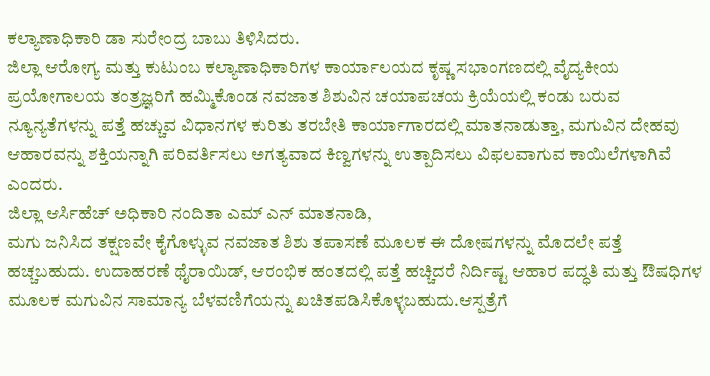ಕಲ್ಯಾಣಾಧಿಕಾರಿ ಡಾ ಸುರೇಂದ್ರ ಬಾಬು ತಿಳಿಸಿದರು.
ಜಿಲ್ಲಾ ಆರೋಗ್ಯ ಮತ್ತು ಕುಟುಂಬ ಕಲ್ಯಾಣಾಧಿಕಾರಿಗಳ ಕಾರ್ಯಾಲಯದ ಕೃಷ್ಣ ಸಭಾಂಗಣದಲ್ಲಿ ವೈದ್ಯಕೀಯ ಪ್ರಯೋಗಾಲಯ ತಂತ್ರಜ್ಞರಿಗೆ ಹಮ್ಮಿಕೊಂಡ ನವಜಾತ ಶಿಶುವಿನ ಚಯಾಪಚಯ ಕ್ರಿಯೆಯಲ್ಲಿ ಕಂಡು ಬರುವ ನ್ಯೂನ್ಯತೆಗಳನ್ನು ಪತ್ತೆ ಹಚ್ಚುವ ವಿಧಾನಗಳ ಕುರಿತು ತರಬೇತಿ ಕಾರ್ಯಾಗಾರದಲ್ಲಿ ಮಾತನಾಡುತ್ತಾ, ಮಗುವಿನ ದೇಹವು ಆಹಾರವನ್ನು ಶಕ್ತಿಯನ್ನಾಗಿ ಪರಿವರ್ತಿಸಲು ಅಗತ್ಯವಾದ ಕಿಣ್ವಗಳನ್ನು ಉತ್ಪಾದಿಸಲು ವಿಫಲವಾಗುವ ಕಾಯಿಲೆಗಳಾಗಿವೆ ಎಂದರು.
ಜಿಲ್ಲಾ ಆರ್ಸಿಹೆಚ್ ಅಧಿಕಾರಿ ನಂದಿತಾ ಎಮ್ ಎನ್ ಮಾತನಾಡಿ,
ಮಗು ಜನಿಸಿದ ತಕ್ಷಣವೇ ಕೈಗೊಳ್ಳುವ ನವಜಾತ ಶಿಶು ತಪಾಸಣೆ ಮೂಲಕ ಈ ದೋಷಗಳನ್ನು ಮೊದಲೇ ಪತ್ತೆ ಹಚ್ಚಬಹುದು. ಉದಾಹರಣೆ ಥೈರಾಯಿಡ್, ಆರಂಭಿಕ ಹಂತದಲ್ಲಿ ಪತ್ತೆ ಹಚ್ಚಿದರೆ ನಿರ್ದಿಷ್ಟ ಆಹಾರ ಪದ್ಧತಿ ಮತ್ತು ಔಷಧಿಗಳ ಮೂಲಕ ಮಗುವಿನ ಸಾಮಾನ್ಯ ಬೆಳವಣಿಗೆಯನ್ನು ಖಚಿತಪಡಿಸಿಕೊಳ್ಳಬಹುದು.ಆಸ್ಪತ್ರೆಗೆ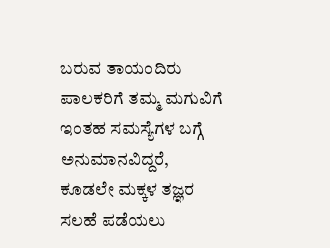ಬರುವ ತಾಯಂದಿರು ಪಾಲಕರಿಗೆ ತಮ್ಮ ಮಗುವಿಗೆ ಇಂತಹ ಸಮಸ್ಯೆಗಳ ಬಗ್ಗೆ ಅನುಮಾನವಿದ್ದರೆ, ಕೂಡಲೇ ಮಕ್ಕಳ ತಜ್ಞರ ಸಲಹೆ ಪಡೆಯಲು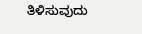ತಿಳಿಸುವುದು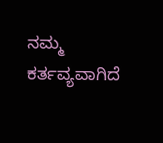ನಮ್ಮ ಕರ್ತವ್ಯವಾಗಿದೆ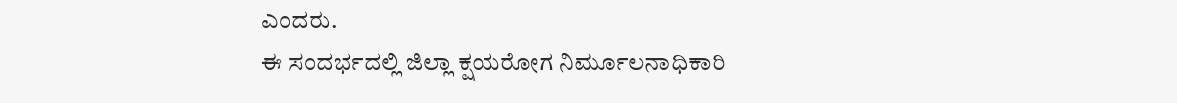ಎಂದರು.
ಈ ಸಂದರ್ಭದಲ್ಲಿ ಜಿಲ್ಲಾ ಕ್ಷಯರೋಗ ನಿರ್ಮೂಲನಾಧಿಕಾರಿ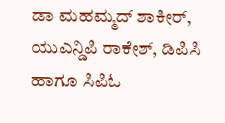ಡಾ ಮಹಮ್ಮದ್ ಶಾಕೀರ್, ಯುಎನ್ಡಿಪಿ ರಾಕೇಶ್, ಡಿಪಿಸಿ ಹಾಗೂ ಸಿಪಿಓ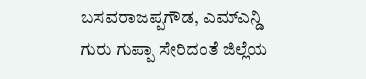ಬಸವರಾಜಪ್ಪಗೌಡ, ಎಮ್ಎನ್ಡಿ ಗುರು ಗುಪ್ಪಾ ಸೇರಿದಂತೆ ಜಿಲ್ಲೆಯ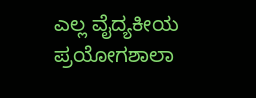ಎಲ್ಲ ವೈದ್ಯಕೀಯ ಪ್ರಯೋಗಶಾಲಾ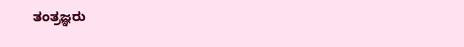ತಂತ್ರಜ್ಞರು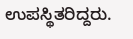ಉಪಸ್ಥಿತರಿದ್ದರು.